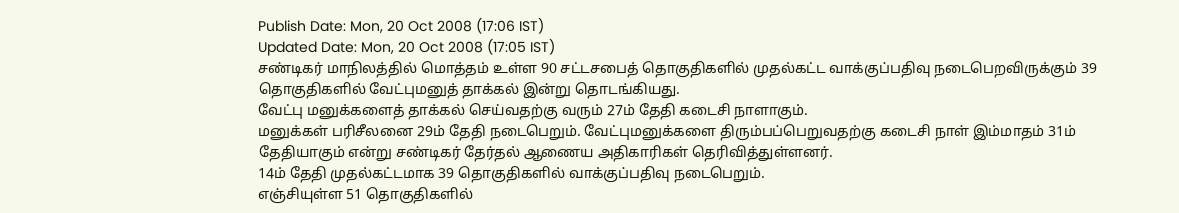Publish Date: Mon, 20 Oct 2008 (17:06 IST)
Updated Date: Mon, 20 Oct 2008 (17:05 IST)
சண்டிகர் மாநிலத்தில் மொத்தம் உள்ள 90 சட்டசபைத் தொகுதிகளில் முதல்கட்ட வாக்குப்பதிவு நடைபெறவிருக்கும் 39 தொகுதிகளில் வேட்புமனுத் தாக்கல் இன்று தொடங்கியது.
வேட்பு மனுக்களைத் தாக்கல் செய்வதற்கு வரும் 27ம் தேதி கடைசி நாளாகும்.
மனுக்கள் பரிசீலனை 29ம் தேதி நடைபெறும். வேட்புமனுக்களை திரும்பப்பெறுவதற்கு கடைசி நாள் இம்மாதம் 31ம் தேதியாகும் என்று சண்டிகர் தேர்தல் ஆணைய அதிகாரிகள் தெரிவித்துள்ளனர்.
14ம் தேதி முதல்கட்டமாக 39 தொகுதிகளில் வாக்குப்பதிவு நடைபெறும்.
எஞ்சியுள்ள 51 தொகுதிகளில்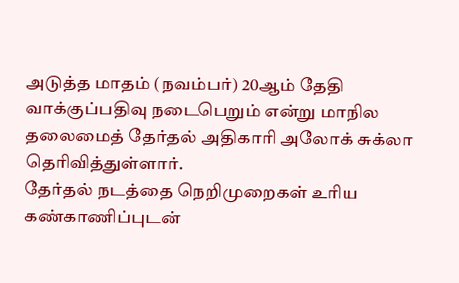அடுத்த மாதம் (நவம்பர்) 20ஆம் தேதி வாக்குப்பதிவு நடைபெறும் என்று மாநில தலைமைத் தேர்தல் அதிகாரி அலோக் சுக்லா தெரிவித்துள்ளார்.
தேர்தல் நடத்தை நெறிமுறைகள் உரிய கண்காணிப்புடன்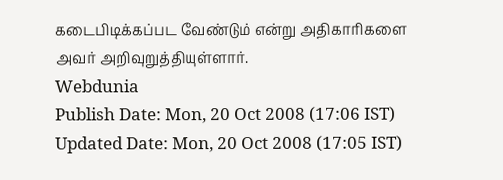கடைபிடிக்கப்பட வேண்டும் என்று அதிகாரிகளை அவர் அறிவுறுத்தியுள்ளார்.
Webdunia
Publish Date: Mon, 20 Oct 2008 (17:06 IST)
Updated Date: Mon, 20 Oct 2008 (17:05 IST)